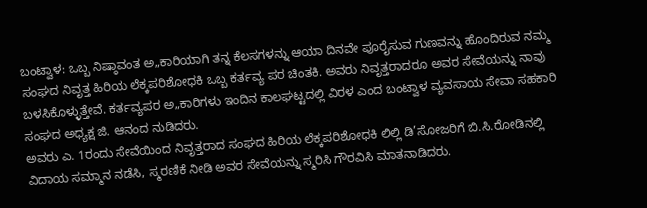ಬಂಟ್ವಾಳ: ಒಬ್ಬ ನಿಷ್ಠಾವಂತ ಅ„ಕಾರಿಯಾಗಿ ತನ್ನ ಕೆಲಸಗಳನ್ನು ಆಯಾ ದಿನವೇ ಪೂರೈಸುವ ಗುಣವನ್ನು ಹೊಂದಿರುವ ನಮ್ಮ ಸಂಘದ ನಿವೃತ್ತ ಹಿರಿಯ ಲೆಕ್ಕಪರಿಶೋಧಕಿ ಒಬ್ಬ ಕರ್ತವ್ಯ ಪರ ಚಿಂತಕಿ. ಅವರು ನಿವೃತ್ತರಾದರೂ ಅವರ ಸೇವೆಯನ್ನು ನಾವು ಬಳಸಿಕೊಳ್ಳುತ್ತೇವೆ. ಕರ್ತವ್ಯಪರ ಅ„ಕಾರಿಗಳು ಇಂದಿನ ಕಾಲಘಟ್ಟದಲ್ಲಿ ವಿರಳ ಎಂದ ಬಂಟ್ವಾಳ ವ್ಯವಸಾಯ ಸೇವಾ ಸಹಕಾರಿ ಸಂಘದ ಅಧ್ಯಕ್ಷ ಜಿ. ಆನಂದ ನುಡಿದರು.
ಅವರು ಎ. 1ರಂದು ಸೇವೆಯಿಂದ ನಿವೃತ್ತರಾದ ಸಂಘದ ಹಿರಿಯ ಲೆಕ್ಕಪರಿಶೋಧಕಿ ಲಿಲ್ಲಿ ಡಿ’ಸೋಜರಿಗೆ ಬಿ.ಸಿ.ರೋಡಿನಲ್ಲಿ ವಿದಾಯ ಸಮ್ಮಾನ ನಡೆಸಿ, ಸ್ಮರಣಿಕೆ ನೀಡಿ ಅವರ ಸೇವೆಯನ್ನು ಸ್ಮರಿಸಿ ಗೌರವಿಸಿ ಮಾತನಾಡಿದರು.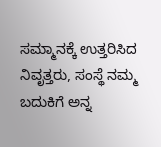ಸಮ್ಮಾನಕ್ಕೆ ಉತ್ತರಿಸಿದ ನಿವೃತ್ತರು, ಸಂಸ್ಥೆ ನಮ್ಮ ಬದುಕಿಗೆ ಅನ್ನ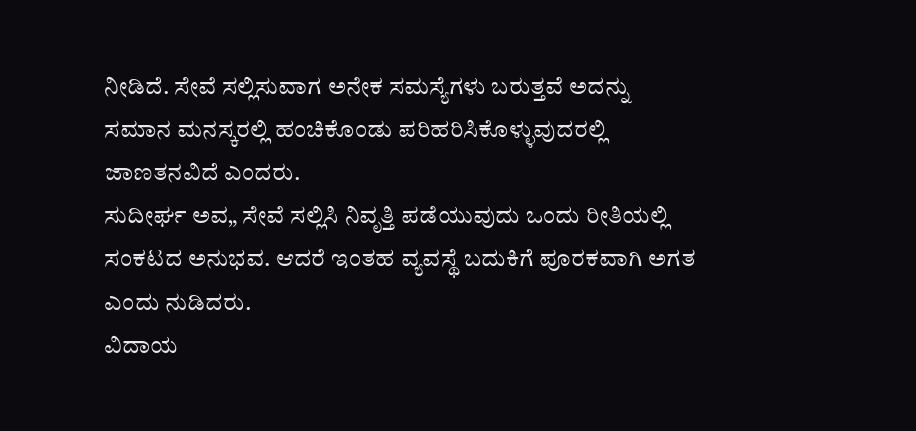ನೀಡಿದೆ. ಸೇವೆ ಸಲ್ಲಿಸುವಾಗ ಅನೇಕ ಸಮಸ್ಯೆಗಳು ಬರುತ್ತವೆ ಅದನ್ನು ಸಮಾನ ಮನಸ್ಕರಲ್ಲಿ ಹಂಚಿಕೊಂಡು ಪರಿಹರಿಸಿಕೊಳ್ಳುವುದರಲ್ಲಿ ಜಾಣತನವಿದೆ ಎಂದರು.
ಸುದೀರ್ಘ ಅವ„ ಸೇವೆ ಸಲ್ಲಿಸಿ ನಿವೃತ್ತಿ ಪಡೆಯುವುದು ಒಂದು ರೀತಿಯಲ್ಲಿ ಸಂಕಟದ ಅನುಭವ. ಆದರೆ ಇಂತಹ ವ್ಯವಸ್ಥೆ ಬದುಕಿಗೆ ಪೂರಕವಾಗಿ ಅಗತ ಎಂದು ನುಡಿದರು.
ವಿದಾಯ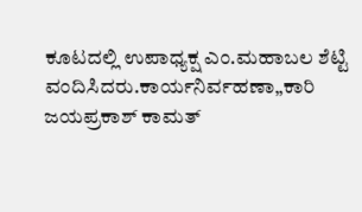ಕೂಟದಲ್ಲಿ ಉಪಾಧ್ಯಕ್ಷ ಎಂ.ಮಹಾಬಲ ಶೆಟ್ಟಿ ವಂದಿಸಿದರು.ಕಾರ್ಯನಿರ್ವಹಣಾ„ಕಾರಿ ಜಯಪ್ರಕಾಶ್ ಕಾಮತ್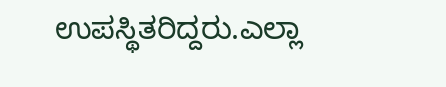ಉಪಸ್ಥಿತರಿದ್ದರು.ಎಲ್ಲಾ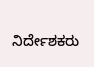ನಿರ್ದೇಶಕರು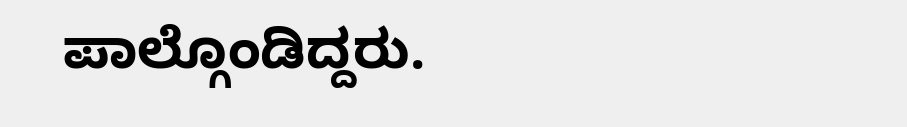ಪಾಲ್ಗೊಂಡಿದ್ದರು.